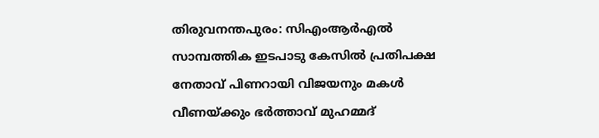തിരുവനന്തപുരം: സിഎംആര്‍എല്‍ സാമ്പത്തിക ഇടപാടു കേസില്‍ പ്രതിപക്ഷ നേതാവ് പിണറായി വിജയനും മകള്‍ വീണയ്ക്കും ഭര്‍ത്താവ് മുഹമ്മദ്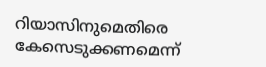റിയാസിനുമെതിരെ കേസെടുക്കണമെന്ന്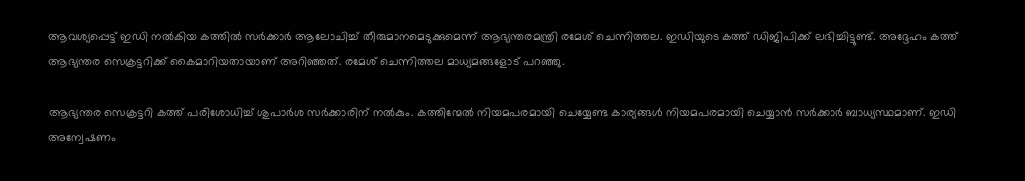ആവശ്യപ്പെട്ട് ഇഡി നല്‍കിയ കത്തില്‍ സര്‍ക്കാര്‍ ആലോചിച്ച് തീരുമാനമെടുക്കുമെന്ന് ആഭ്യന്തരമന്ത്രി രമേശ് ചെന്നിത്തല. ഇഡിയുടെ കത്ത് ഡിജിപിക്ക് ലഭിച്ചിട്ടുണ്ട്. അദ്ദേഹം കത്ത് ആഭ്യന്തര സെക്രട്ടറിക്ക് കൈമാറിയതായാണ് അറിഞ്ഞത്. രമേശ് ചെന്നിത്തല മാധ്യമങ്ങളോട് പറഞ്ഞു.

ആഭ്യന്തര സെക്രട്ടറി കത്ത് പരിശോധിച്ച് ശുപാര്‍ശ സര്‍ക്കാരിന് നല്‍കും. കത്തിന്മേല്‍ നിയമപരമായി ചെയ്യേണ്ട കാര്യങ്ങള്‍ നിയമപരമായി ചെയ്യാന്‍ സര്‍ക്കാര്‍ ബാധ്യസ്ഥമാണ്. ഇഡി അന്വേഷണം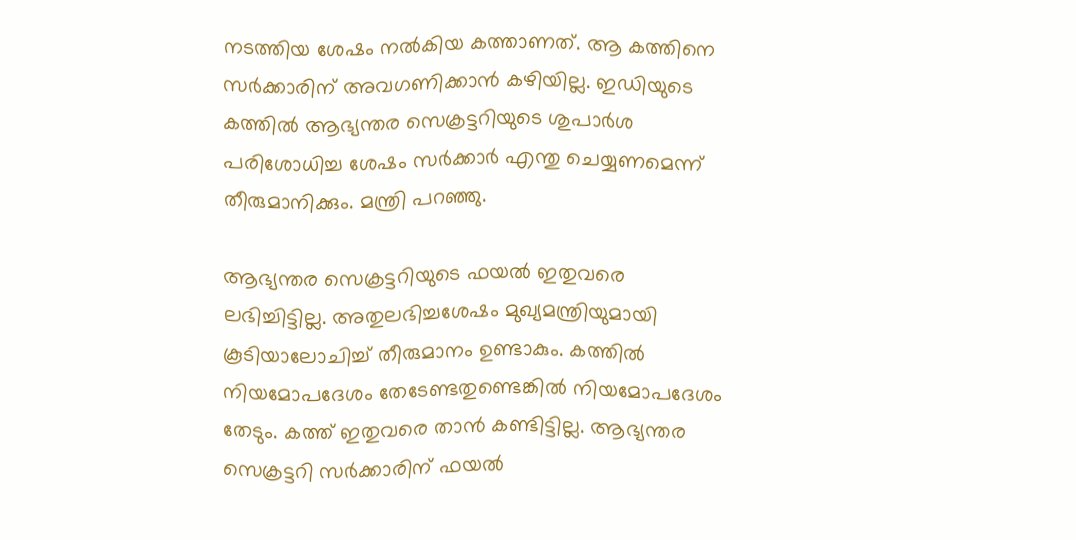നടത്തിയ ശേഷം നല്‍കിയ കത്താണത്. ആ കത്തിനെ സര്‍ക്കാരിന് അവഗണിക്കാന്‍ കഴിയില്ല. ഇഡിയുടെ കത്തില്‍ ആഭ്യന്തര സെക്രട്ടറിയുടെ ശുപാര്‍ശ പരിശോധിച്ച ശേഷം സര്‍ക്കാര്‍ എന്തു ചെയ്യണമെന്ന് തീരുമാനിക്കും. മന്ത്രി പറഞ്ഞു.

ആഭ്യന്തര സെക്രട്ടറിയുടെ ഫയല്‍ ഇതുവരെ ലഭിച്ചിട്ടില്ല. അതുലഭിച്ചശേഷം മുഖ്യമന്ത്രിയുമായി കൂടിയാലോചിച്ച് തീരുമാനം ഉണ്ടാകും. കത്തില്‍ നിയമോപദേശം തേടേണ്ടതുണ്ടെങ്കില്‍ നിയമോപദേശം തേടും. കത്ത് ഇതുവരെ താന്‍ കണ്ടിട്ടില്ല. ആഭ്യന്തര സെക്രട്ടറി സര്‍ക്കാരിന് ഫയല്‍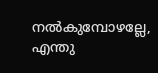നല്‍കുമ്പോഴല്ലേ, എന്തു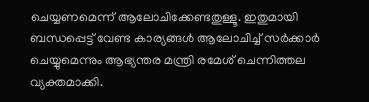ചെയ്യണമെന്ന് ആലോചിക്കേണ്ടതുള്ളൂ. ഇതുമായി ബന്ധപ്പെട്ട് വേണ്ട കാര്യങ്ങള്‍ ആലോചിച്ച് സര്‍ക്കാര്‍ ചെയ്യുമെന്നും ആഭ്യന്തര മന്ത്രി രമേശ് ചെന്നിത്തല വ്യക്തമാക്കി.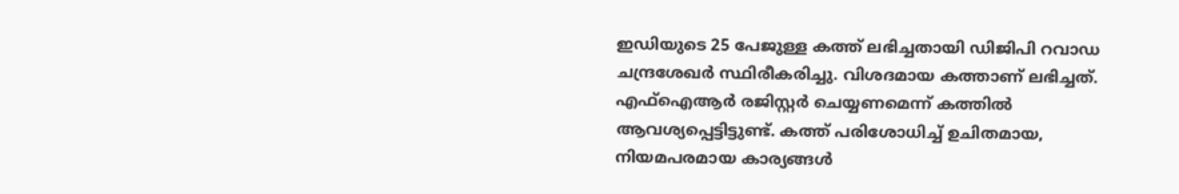ഇഡിയുടെ 25 പേജുള്ള കത്ത് ലഭിച്ചതായി ഡിജിപി റവാഡ ചന്ദ്രശേഖര്‍ സ്ഥിരീകരിച്ചു. വിശദമായ കത്താണ് ലഭിച്ചത്. എഫ്‌ഐആര്‍ രജിസ്റ്റര്‍ ചെയ്യണമെന്ന് കത്തില്‍ ആവശ്യപ്പെട്ടിട്ടുണ്ട്. കത്ത് പരിശോധിച്ച് ഉചിതമായ, നിയമപരമായ കാര്യങ്ങള്‍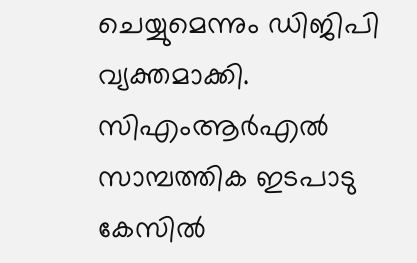ചെയ്യുമെന്നും ഡിജിപി വ്യക്തമാക്കി. സിഎംആര്‍എല്‍ സാമ്പത്തിക ഇടപാടു കേസില്‍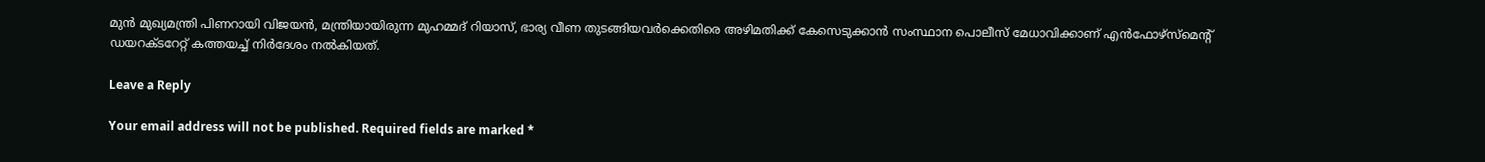മുന്‍ മുഖ്യമന്ത്രി പിണറായി വിജയന്‍, മന്ത്രിയായിരുന്ന മുഹമ്മദ് റിയാസ്, ഭാര്യ വീണ തുടങ്ങിയവര്‍ക്കെതിരെ അഴിമതിക്ക് കേസെടുക്കാന്‍ സംസ്ഥാന പൊലീസ് മേധാവിക്കാണ് എന്‍ഫോഴ്സ്മെന്റ് ഡയറക്ടറേറ്റ് കത്തയച്ച് നിര്‍ദേശം നല്‍കിയത്.

Leave a Reply

Your email address will not be published. Required fields are marked *